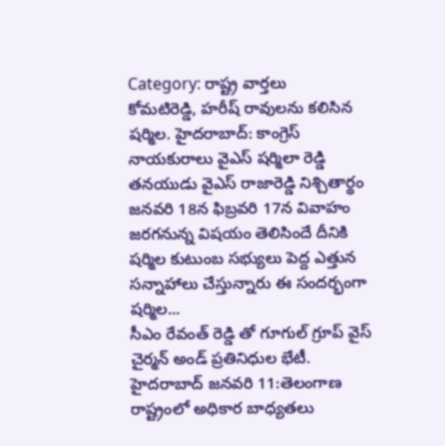Category: రాష్ట్ర వార్తలు
కోమటిరెడ్డి, హరీష్ రావులను కలిసిన షర్మిల. హైదరాబాద్: కాంగ్రెస్ నాయకురాలు వైఎస్ షర్మిలా రెడ్డి తనయుడు వైఎస్ రాజారెడ్డి నిశ్చితార్థం జనవరి 18న ఫిబ్రవరి 17న వివాహం జరగనున్న విషయం తెలిసిందే దీనికి షర్మిల కుటుంబ సభ్యులు పెద్ద ఎత్తున సన్నాహాలు చేస్తున్నారు ఈ సందర్భంగా షర్మిల...
సీఎం రేవంత్ రెడ్డి తో గూగుల్ గ్రూప్ వైస్ చైర్మన్ అండ్ ప్రతినిధుల భేటీ. హైదరాబాద్ జనవరి 11:తెలంగాణ రాష్ట్రంలో అధికార బాధ్యతలు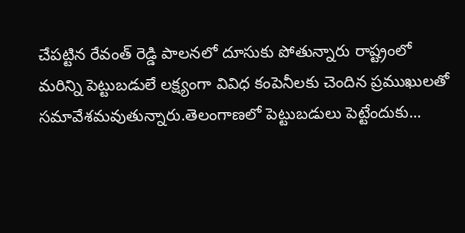చేపట్టిన రేవంత్ రెడ్డి పాలనలో దూసుకు పోతున్నారు రాష్ట్రంలో మరిన్ని పెట్టుబడులే లక్ష్యంగా వివిధ కంపెనీలకు చెందిన ప్రముఖులతో సమావేశమవుతున్నారు.తెలంగాణలో పెట్టుబడులు పెట్టేందుకు...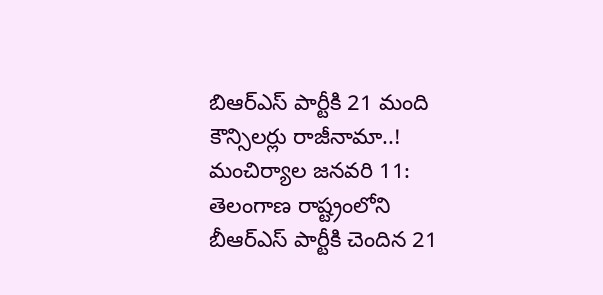బిఆర్ఎస్ పార్టీకి 21 మంది కౌన్సిలర్లు రాజీనామా..! మంచిర్యాల జనవరి 11: తెలంగాణ రాష్ట్రంలోని బీఆర్ఎస్ పార్టీకి చెందిన 21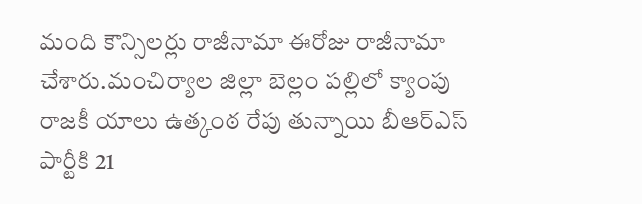మంది కౌన్సిలర్లు రాజీనామా ఈరోజు రాజీనామా చేశారు.మంచిర్యాల జిల్లా బెల్లం పల్లిలో క్యాంపు రాజకీ యాలు ఉత్కంఠ రేపు తున్నాయి బీఆర్ఎస్ పార్టీకి 21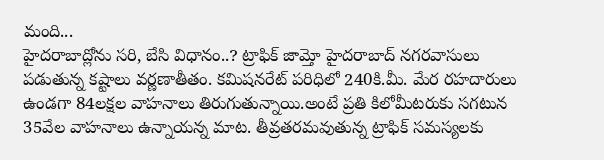మంది...
హైదరాబాద్లోను సరి, బేసి విధానం..? ట్రాఫిక్ జామ్తో హైదరాబాద్ నగరవాసులు పడుతున్న కష్టాలు వర్ణణాతీతం. కమిషనరేట్ పరిధిలో 240కి.మీ. మేర రహదారులు ఉండగా 84లక్షల వాహనాలు తిరుగుతున్నాయి.అంటే ప్రతి కిలోమీటరుకు సగటున 35వేల వాహనాలు ఉన్నాయన్న మాట. తీవ్రతరమవుతున్న ట్రాఫిక్ సమస్యలకు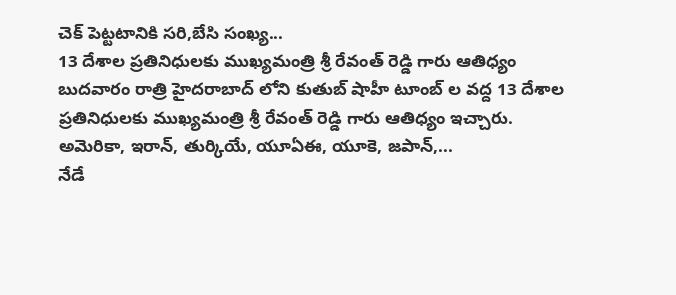చెక్ పెట్టటానికి సరి,బేసి సంఖ్య...
13 దేశాల ప్రతినిధులకు ముఖ్యమంత్రి శ్రీ రేవంత్ రెడ్డి గారు ఆతిధ్యం బుదవారం రాత్రి హైదరాబాద్ లోని కుతుబ్ షాహీ టూంబ్ ల వద్ద 13 దేశాల ప్రతినిధులకు ముఖ్యమంత్రి శ్రీ రేవంత్ రెడ్డి గారు ఆతిధ్యం ఇచ్చారు. అమెరికా, ఇరాన్, తుర్కియే, యూఏఈ, యూకె, జపాన్,...
నేడే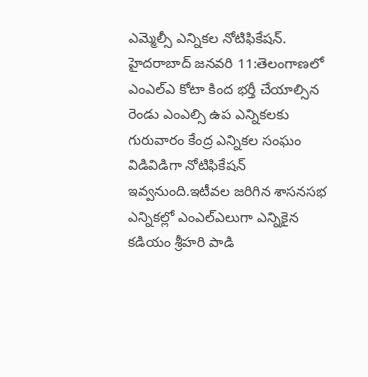ఎమ్మెల్సీ ఎన్నికల నోటిఫికేషన్. హైదరాబాద్ జనవరి 11:తెలంగాణలో ఎంఎల్ఎ కోటా కింద భర్తీ చేయాల్సిన రెండు ఎంఎల్సి ఉప ఎన్నికలకు గురువారం కేంద్ర ఎన్నికల సంఘం విడివిడిగా నోటిఫికేషన్ ఇవ్వనుంది.ఇటీవల జరిగిన శాసనసభ ఎన్నికల్లో ఎంఎల్ఎలుగా ఎన్నికైన కడియం శ్రీహరి పాడి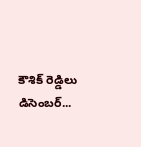కౌశిక్ రెడ్డిలు డిసెంబర్...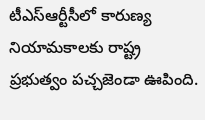టీఎస్ఆర్టీసీలో కారుణ్య నియామకాలకు రాష్ట్ర ప్రభుత్వం పచ్చజెండా ఊపింది.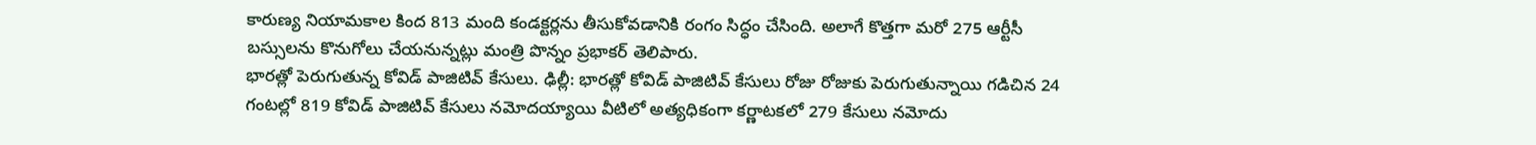కారుణ్య నియామకాల కింద 813 మంది కండక్టర్లను తీసుకోవడానికి రంగం సిద్ధం చేసింది. అలాగే కొత్తగా మరో 275 ఆర్టీసీ బస్సులను కొనుగోలు చేయనున్నట్లు మంత్రి పొన్నం ప్రభాకర్ తెలిపారు.
భారత్లో పెరుగుతున్న కోవిడ్ పాజిటివ్ కేసులు. ఢిల్లీ: భారత్లో కోవిడ్ పాజిటివ్ కేసులు రోజు రోజుకు పెరుగుతున్నాయి గడిచిన 24 గంటల్లో 819 కోవిడ్ పాజిటివ్ కేసులు నమోదయ్యాయి వీటిలో అత్యధికంగా కర్ణాటకలో 279 కేసులు నమోదు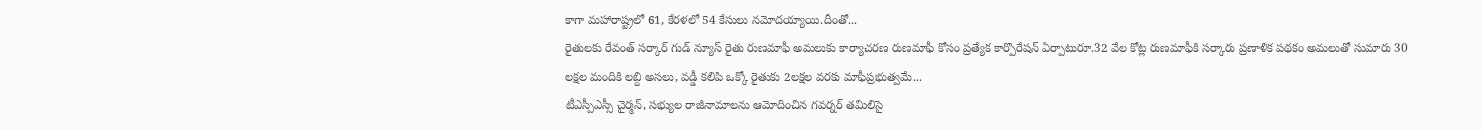కాగా మహారాష్ట్రలో 61, కేరళలో 54 కేసులు నమోదయ్యాయి.దీంతో...
రైతులకు రేవంత్ సర్కార్ గుడ్ న్యూస్ రైతు రుణమాఫీ అమలుకు కార్యాచరణ రుణమాఫీ కోసం ప్రత్యేక కార్పొరేషన్ ఏర్పాటురూ.32 వేల కోట్ల రుణమాఫీకి సర్కారు ప్రణాళిక పథకం అమలుతో సుమారు 30 లక్షల మందికి లబ్ది అసలు, వడ్డీ కలిపి ఒక్కో రైతుకు 2లక్షల వరకు మాఫీప్రభుత్వమే...
టీఎస్పీఎస్సీ చైర్మన్, సభ్యుల రాజీనామాలను ఆమోదించిన గవర్నర్ తమిలిసై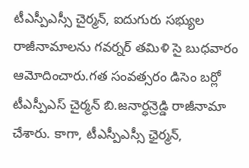టీఎస్పీఎస్సీ చైర్మన్, ఐదుగురు సభ్యుల రాజీనామాలను గవర్నర్ తమిళి సై బుధవారం ఆమోదించారు.గత సంవత్సరం డిసెం బర్లో టీఎస్పీఎస్ చైర్మన్ బి.జనార్ధన్రెడ్డి రాజీనామా చేశారు. కాగా, టీఎస్పీఎస్సీ ఛైర్మన్,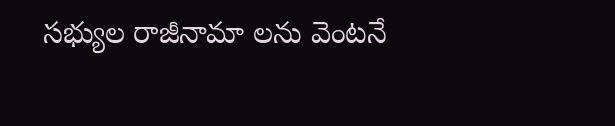సభ్యుల రాజీనామా లను వెంటనే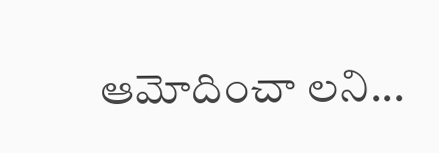ఆమోదించా లని...